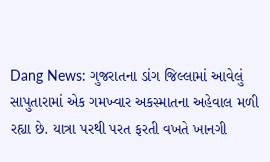Dang News: ગુજરાતના ડાંગ જિલ્લામાં આવેલું સાપુતારામાં એક ગમખ્વાર અકસ્માતના અહેવાલ મળી રહ્યા છે. યાત્રા પરથી પરત ફરતી વખતે ખાનગી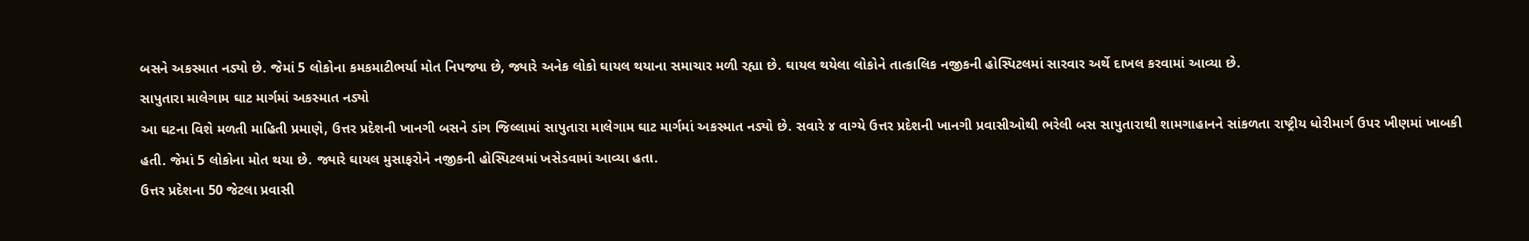બસને અકસ્માત નડ્યો છે. જેમાં 5 લોકોના કમકમાટીભર્યા મોત નિપજ્યા છે, જ્યારે અનેક લોકો ઘાયલ થયાના સમાચાર મળી રહ્યા છે. ઘાયલ થયેલા લોકોને તાત્કાલિક નજીકની હોસ્પિટલમાં સારવાર અર્થે દાખલ કરવામાં આવ્યા છે.
સાપુતારા માલેગામ ઘાટ માર્ગમાં અકસ્માત નડ્યો
આ ઘટના વિશે મળતી માહિતી પ્રમાણે, ઉત્તર પ્રદેશની ખાનગી બસને ડાંગ જિલ્લામાં સાપુતારા માલેગામ ઘાટ માર્ગમાં અકસ્માત નડ્યો છે. સવારે ૪ વાગ્યે ઉત્તર પ્રદેશની ખાનગી પ્રવાસીઓથી ભરેલી બસ સાપુતારાથી શામગાહાનને સાંકળતા રાષ્ટ્રીય ધોરીમાર્ગ ઉપર ખીણમાં ખાબકી હતી. જેમાં 5 લોકોના મોત થયા છે. જ્યારે ઘાયલ મુસાફરોને નજીકની હોસ્પિટલમાં ખસેડવામાં આવ્યા હતા.
ઉત્તર પ્રદેશના 50 જેટલા પ્રવાસી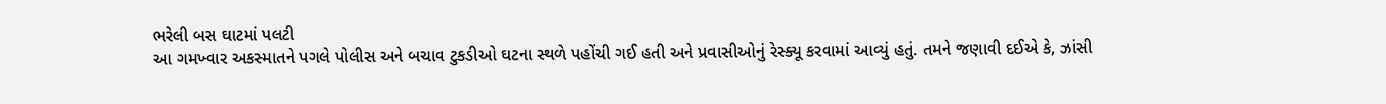ભરેલી બસ ઘાટમાં પલટી
આ ગમખ્વાર અકસ્માતને પગલે પોલીસ અને બચાવ ટુકડીઓ ઘટના સ્થળે પહોંચી ગઈ હતી અને પ્રવાસીઓનું રેસ્ક્યૂ કરવામાં આવ્યું હતું. તમને જણાવી દઈએ કે, ઝાંસી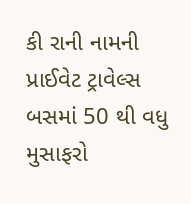કી રાની નામની પ્રાઈવેટ ટ્રાવેલ્સ બસમાં 50 થી વધુ મુસાફરો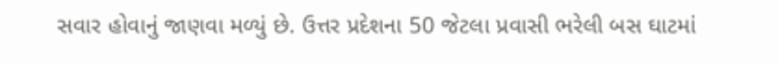સવાર હોવાનું જાણવા મળ્યું છે. ઉત્તર પ્રદેશના 50 જેટલા પ્રવાસી ભરેલી બસ ઘાટમાં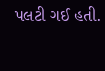પલટી ગઈ હતી.